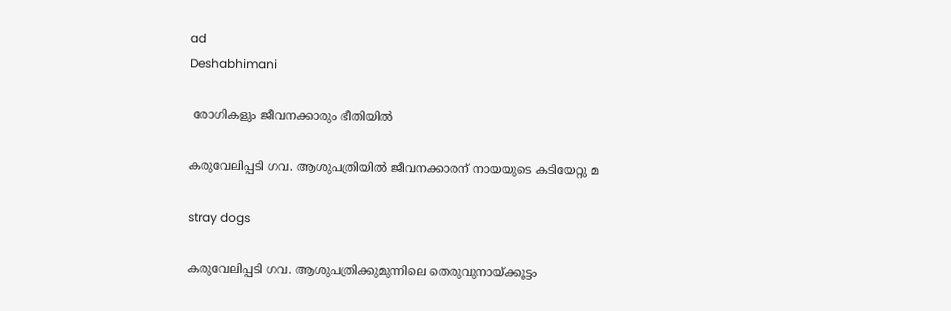ad
Deshabhimani

 രോഗികളും ജീവനക്കാരും ഭീതിയിൽ

കരുവേലിപ്പടി ഗവ. ആശുപത്രിയിൽ ജീവനക്കാരന് നായയുടെ കടിയേറ്റു മ

stray dogs

കരുവേലിപ്പടി ഗവ. ആശുപത്രിക്കുമുന്നിലെ തെരുവുനായ്ക്കൂട്ടം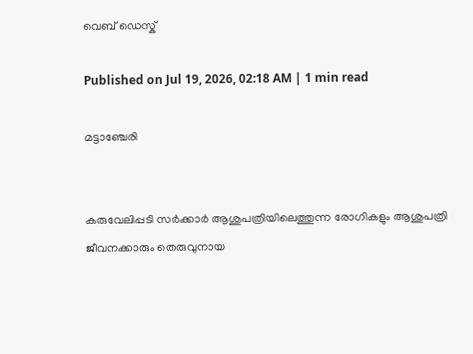വെബ് ഡെസ്ക്

Published on Jul 19, 2026, 02:18 AM | 1 min read

മട്ടാഞ്ചേരി


കരുവേലിപ്പടി സര്‍ക്കാര്‍ ആശുപത്രിയിലെത്തുന്ന രോഗികളും ആശുപത്രി ജീവനക്കാരും തെരുവുനായ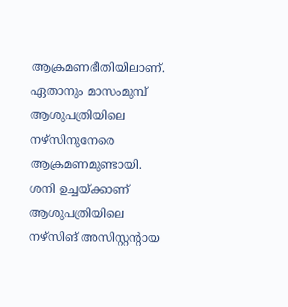ആക്രമണഭീതിയിലാണ്. ഏതാനും മാസംമുമ്പ് ആശുപത്രിയിലെ നഴ്സിനുനേരെ ആക്രമണമുണ്ടായി. ശനി ഉച്ചയ്ക്കാണ് ആശുപത്രിയിലെ നഴ്സിങ് അസിസ്റ്റന്റായ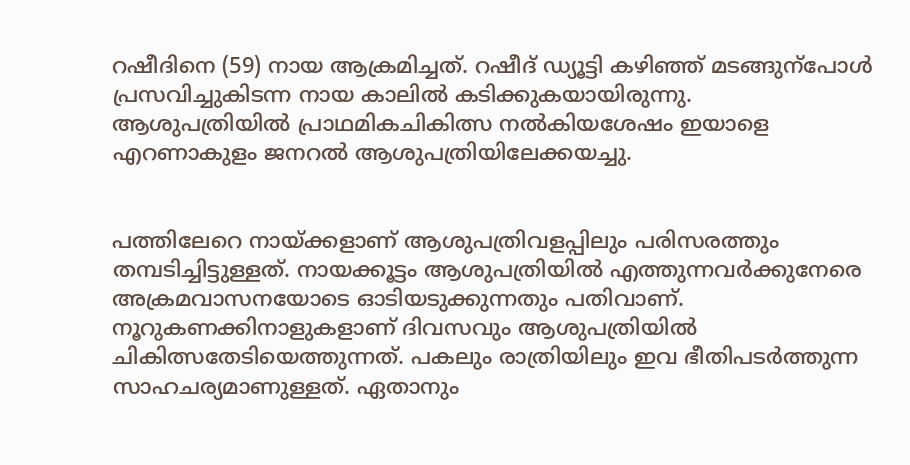റഷീദിനെ (59) നായ ആക്രമിച്ചത്. റഷീദ്‌ ഡ്യൂട്ടി കഴിഞ്ഞ് മടങ്ങുന്പോൾ പ്രസവിച്ചുകിടന്ന നായ കാലിൽ കടിക്കുകയായിരുന്നു. ആശുപത്രിയില്‍ പ്രാഥമികചികിത്സ നല്‍കിയശേഷം ഇയാളെ എറണാകുളം ജനറല്‍ ആശുപത്രിയിലേക്കയച്ചു.


പത്തിലേറെ നായ്ക്കളാണ് ആശുപത്രിവളപ്പിലും പരിസരത്തും തമ്പടിച്ചിട്ടുള്ളത്. നായക്കൂട്ടം ആശുപത്രിയില്‍ എത്തുന്നവര്‍ക്കുനേരെ അക്രമവാസനയോടെ ഓടിയടുക്കുന്നതും പതിവാണ്. നൂറുകണക്കിനാളുകളാണ് ദിവസവും ആശുപത്രിയില്‍ ചികിത്സതേടിയെത്തുന്നത്. പകലും രാത്രിയിലും ഇവ ഭീതിപടര്‍ത്തുന്ന സാഹചര്യമാണുള്ളത്. ഏതാനും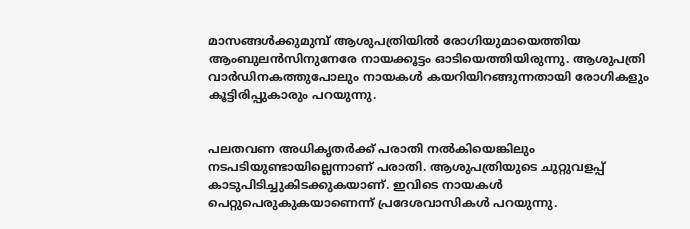മാസങ്ങള്‍ക്കുമുമ്പ് ആശുപത്രിയിൽ രോഗിയുമായെത്തിയ ആംബുലൻസിനുനേരേ നായക്കൂട്ടം ഓടിയെത്തിയിരുന്നു. ആശുപത്രി വാർഡിനകത്തുപോലും നായകൾ കയറിയിറങ്ങുന്നതായി രോഗികളും കൂട്ടിരിപ്പുകാരും പറയുന്നു.


പലതവണ അധികൃതര്‍ക്ക് പരാതി നല്‍കിയെങ്കിലും നടപടിയുണ്ടായില്ലെന്നാണ് പരാതി. ആശുപത്രിയുടെ ചുറ്റുവളപ്പ് കാടുപിടിച്ചുകിടക്കുകയാണ്. ഇവിടെ നായകൾ പെറ്റുപെരുകുകയാണെന്ന് പ്രദേശവാസികൾ പറയുന്നു.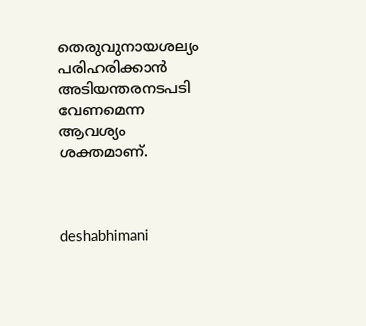തെരുവുനായശല്യം പരിഹരിക്കാന്‍ അടിയന്തരനടപടി വേണമെന്ന ആവശ്യം ശക്തമാണ്.



deshabhimani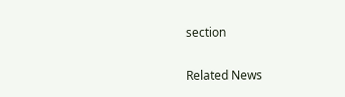section

Related News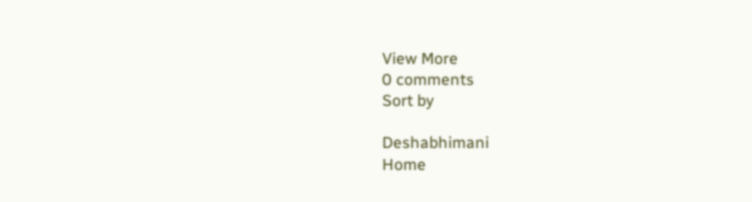View More
0 comments
Sort by

Deshabhimani
Home